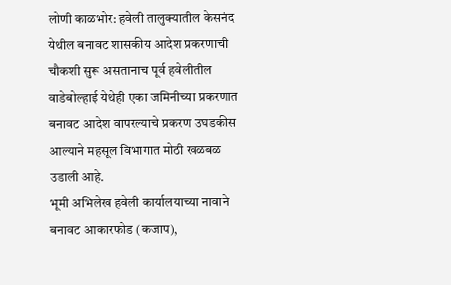लोणी काळभोर: हवेली तालुक्यातील केसनंद येथील बनावट शासकीय आदेश प्रकरणाची चौकशी सुरू असतानाच पूर्व हवेलीतील वाडेबोल्हाई येथेही एका जमिनीच्या प्रकरणात बनावट आदेश वापरल्याचे प्रकरण उघडकीस आल्याने महसूल विभागात मोठी खळबळ उडाली आहे.
भूमी अभिलेख हवेली कार्यालयाच्या नावाने बनावट आकारफोड (कजाप),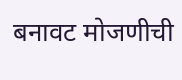बनावट मोजणीची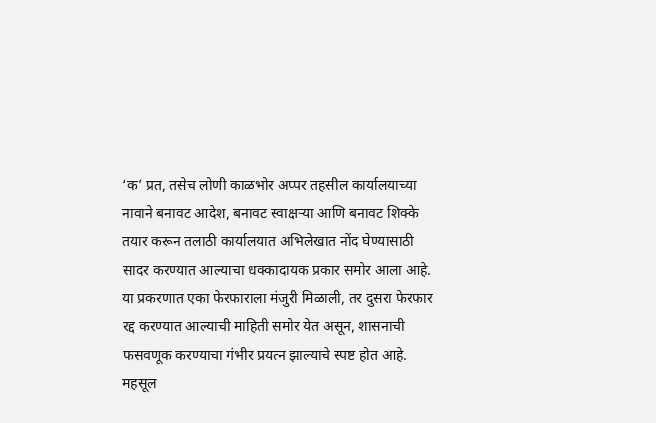‘क’ प्रत, तसेच लोणी काळभोर अप्पर तहसील कार्यालयाच्या नावाने बनावट आदेश, बनावट स्वाक्षऱ्या आणि बनावट शिक्के तयार करून तलाठी कार्यालयात अभिलेखात नोंद घेण्यासाठी सादर करण्यात आल्याचा धक्कादायक प्रकार समोर आला आहे. या प्रकरणात एका फेरफाराला मंजुरी मिळाली, तर दुसरा फेरफार रद्द करण्यात आल्याची माहिती समोर येत असून, शासनाची फसवणूक करण्याचा गंभीर प्रयत्न झाल्याचे स्पष्ट होत आहे.
महसूल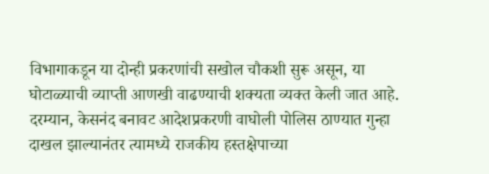विभागाकडून या दोन्ही प्रकरणांची सखोल चौकशी सुरू असून, या घोटाळ्याची व्याप्ती आणखी वाढण्याची शक्यता व्यक्त केली जात आहे. दरम्यान, केसनंद बनावट आदेशप्रकरणी वाघोली पोलिस ठाण्यात गुन्हा दाखल झाल्यानंतर त्यामध्ये राजकीय हस्तक्षेपाच्या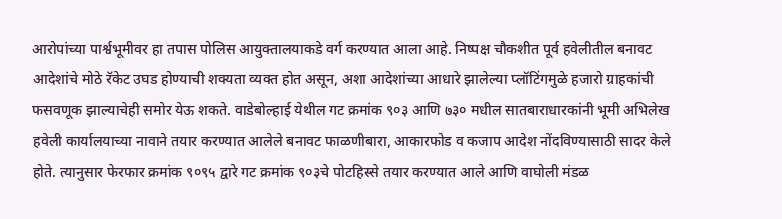आरोपांच्या पार्श्वभूमीवर हा तपास पोलिस आयुक्तालयाकडे वर्ग करण्यात आला आहे. निष्पक्ष चौकशीत पूर्व हवेलीतील बनावट आदेशांचे मोठे रॅकेट उघड होण्याची शक्यता व्यक्त होत असून, अशा आदेशांच्या आधारे झालेल्या प्लॉटिंगमुळे हजारो ग्राहकांची फसवणूक झाल्याचेही समोर येऊ शकते. वाडेबोल्हाई येथील गट क्रमांक ९०३ आणि ७३० मधील सातबाराधारकांनी भूमी अभिलेख हवेली कार्यालयाच्या नावाने तयार करण्यात आलेले बनावट फाळणीबारा, आकारफोड व कजाप आदेश नोंदविण्यासाठी सादर केले होते. त्यानुसार फेरफार क्रमांक ९०९५ द्वारे गट क्रमांक ९०३चे पोटहिस्से तयार करण्यात आले आणि वाघोली मंडळ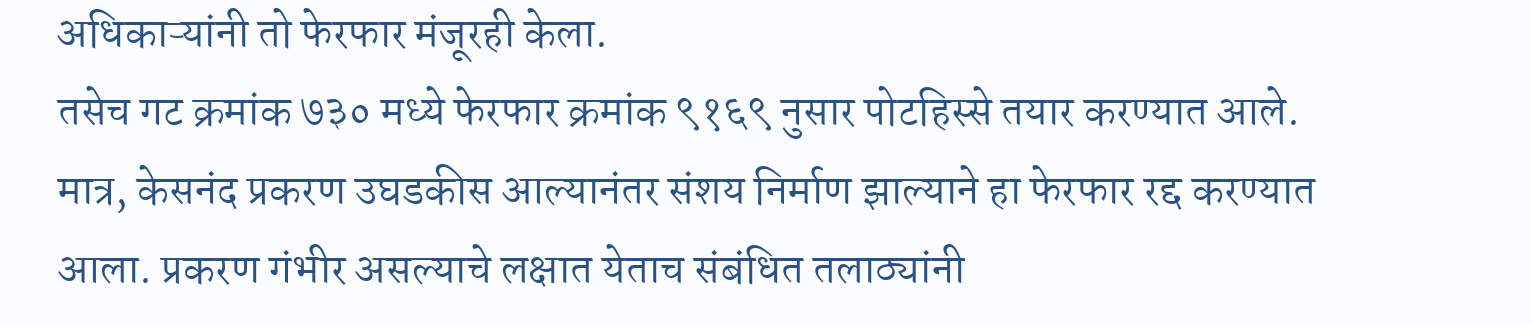अधिकाऱ्यांनी तो फेरफार मंजूरही केला.
तसेच गट क्रमांक ७३० मध्ये फेरफार क्रमांक ९१६९ नुसार पोटहिस्से तयार करण्यात आले. मात्र, केसनंद प्रकरण उघडकीस आल्यानंतर संशय निर्माण झाल्याने हा फेरफार रद्द करण्यात आला. प्रकरण गंभीर असल्याचे लक्षात येताच संबंधित तलाठ्यांनी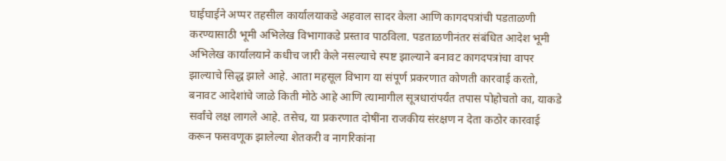घाईघाईने अप्पर तहसील कार्यालयाकडे अहवाल सादर केला आणि कागदपत्रांची पडताळणी करण्यासाठी भूमी अभिलेख विभागाकडे प्रस्ताव पाठविला. पडताळणीनंतर संबंधित आदेश भूमी अभिलेख कार्यालयाने कधीच जारी केले नसल्याचे स्पष्ट झाल्याने बनावट कागदपत्रांचा वापर झाल्याचे सिद्ध झाले आहे. आता महसूल विभाग या संपूर्ण प्रकरणात कोणती कारवाई करतो, बनावट आदेशांचे जाळे किती मोठे आहे आणि त्यामागील सूत्रधारांपर्यंत तपास पोहोचतो का, याकडे सर्वांचे लक्ष लागले आहे. तसेच, या प्रकरणात दोषींना राजकीय संरक्षण न देता कठोर कारवाई करून फसवणूक झालेल्या शेतकरी व नागरिकांना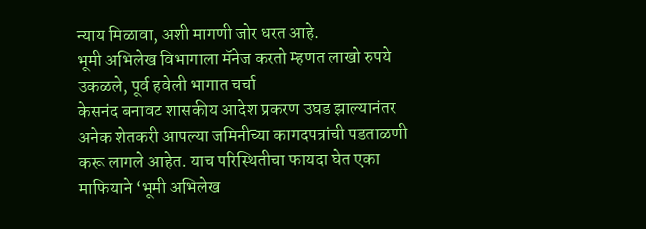न्याय मिळावा, अशी मागणी जोर धरत आहे.
भूमी अभिलेख विभागाला मॅनेज करतो म्हणत लाखो रुपये उकळले, पूर्व हवेली भागात चर्चा
केसनंद बनावट शासकीय आदेश प्रकरण उघड झाल्यानंतर अनेक शेतकरी आपल्या जमिनीच्या कागदपत्रांची पडताळणी करू लागले आहेत. याच परिस्थितीचा फायदा घेत एका माफियाने ‘भूमी अभिलेख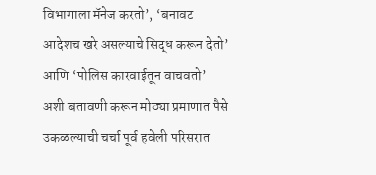विभागाला मॅनेज करतो’, ‘बनावट आदेशच खरे असल्याचे सिद्ध करून देतो’ आणि ‘पोलिस कारवाईतून वाचवतो’ अशी बतावणी करून मोठ्या प्रमाणात पैसे उकळल्याची चर्चा पूर्व हवेली परिसरात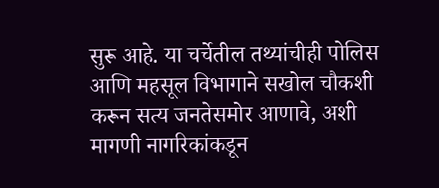सुरू आहे. या चर्चेतील तथ्यांचीही पोलिस आणि महसूल विभागाने सखोल चौकशी करून सत्य जनतेसमोर आणावे, अशी मागणी नागरिकांकडून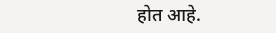होत आहे.